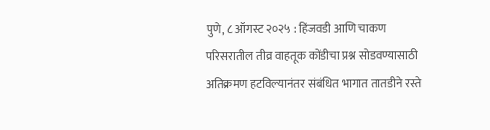पुणे, ८ ऑगस्ट २०२५ : हिंजवडी आणि चाकण परिसरातील तीव्र वाहतूक कोंडीचा प्रश्न सोडवण्यासाठी अतिक्रमण हटविल्यानंतर संबंधित भागात तातडीने रस्ते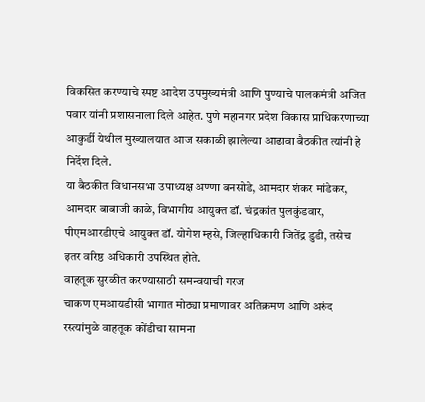विकसित करण्याचे स्पष्ट आदेश उपमुख्यमंत्री आणि पुण्याचे पालकमंत्री अजित पवार यांनी प्रशासनाला दिले आहेत. पुणे महानगर प्रदेश विकास प्राधिकरणाच्या आकुर्डी येथील मुख्यालयात आज सकाळी झालेल्या आढावा बैठकीत त्यांनी हे निर्देश दिले.
या बैठकीत विधानसभा उपाध्यक्ष अण्णा बनसोडे, आमदार शंकर मांडेकर, आमदार बाबाजी काळे, विभागीय आयुक्त डॉ. चंद्रकांत पुलकुंडवार, पीएमआरडीएचे आयुक्त डॉ. योगेश म्हसे, जिल्हाधिकारी जितेंद्र डुडी, तसेच इतर वरिष्ठ अधिकारी उपस्थित होते.
वाहतूक सुरळीत करण्यासाठी समन्वयाची गरज
चाकण एमआयडीसी भागात मोठ्या प्रमाणावर अतिक्रमण आणि अरुंद रस्त्यांमुळे वाहतूक कोंडीचा सामना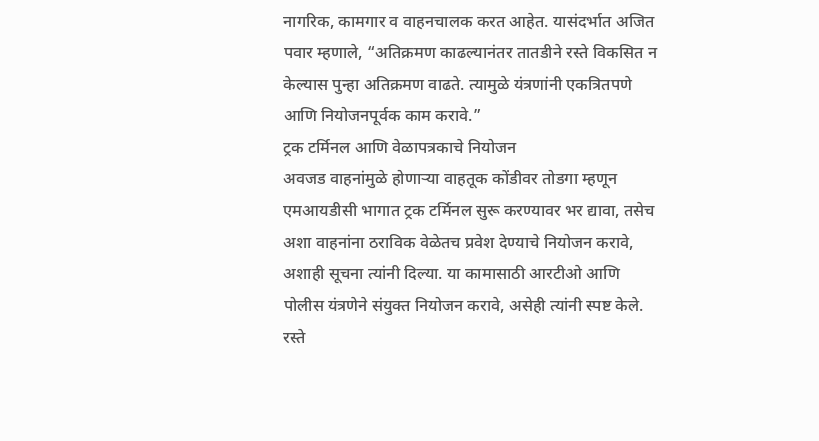नागरिक, कामगार व वाहनचालक करत आहेत. यासंदर्भात अजित पवार म्हणाले, “अतिक्रमण काढल्यानंतर तातडीने रस्ते विकसित न केल्यास पुन्हा अतिक्रमण वाढते. त्यामुळे यंत्रणांनी एकत्रितपणे आणि नियोजनपूर्वक काम करावे.”
ट्रक टर्मिनल आणि वेळापत्रकाचे नियोजन
अवजड वाहनांमुळे होणाऱ्या वाहतूक कोंडीवर तोडगा म्हणून एमआयडीसी भागात ट्रक टर्मिनल सुरू करण्यावर भर द्यावा, तसेच अशा वाहनांना ठराविक वेळेतच प्रवेश देण्याचे नियोजन करावे, अशाही सूचना त्यांनी दिल्या. या कामासाठी आरटीओ आणि पोलीस यंत्रणेने संयुक्त नियोजन करावे, असेही त्यांनी स्पष्ट केले.
रस्ते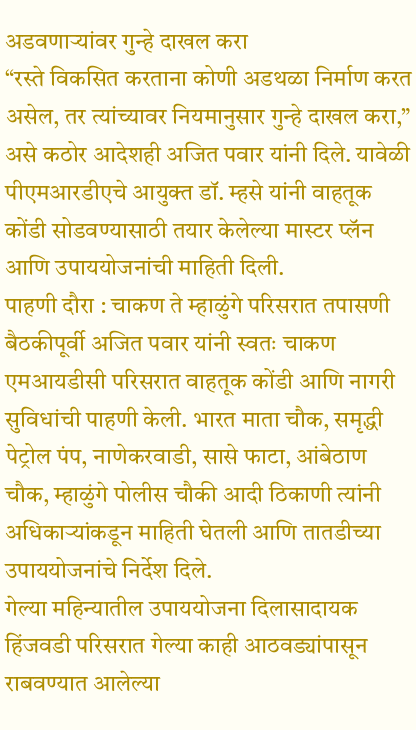अडवणाऱ्यांवर गुन्हे दाखल करा
“रस्ते विकसित करताना कोणी अडथळा निर्माण करत असेल, तर त्यांच्यावर नियमानुसार गुन्हे दाखल करा,” असे कठोर आदेशही अजित पवार यांनी दिले. यावेळी पीएमआरडीएचे आयुक्त डॉ. म्हसे यांनी वाहतूक कोंडी सोडवण्यासाठी तयार केलेल्या मास्टर प्लॅन आणि उपाययोजनांची माहिती दिली.
पाहणी दौरा : चाकण ते म्हाळुंगे परिसरात तपासणी
बैठकीपूर्वी अजित पवार यांनी स्वतः चाकण एमआयडीसी परिसरात वाहतूक कोंडी आणि नागरी सुविधांची पाहणी केली. भारत माता चौक, समृद्धी पेट्रोल पंप, नाणेकरवाडी, सासे फाटा, आंबेठाण चौक, म्हाळुंगे पोलीस चौकी आदी ठिकाणी त्यांनी अधिकाऱ्यांकडून माहिती घेतली आणि तातडीच्या उपाययोजनांचे निर्देश दिले.
गेल्या महिन्यातील उपाययोजना दिलासादायक
हिंजवडी परिसरात गेल्या काही आठवड्यांपासून राबवण्यात आलेल्या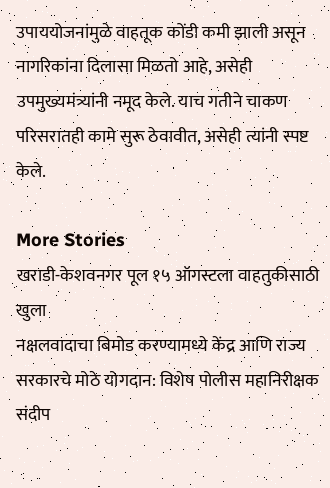उपाययोजनांमुळे वाहतूक कोंडी कमी झाली असून नागरिकांना दिलासा मिळतो आहे, असेही उपमुख्यमंत्र्यांनी नमूद केले. याच गतीने चाकण परिसरातही कामे सुरू ठेवावीत, असेही त्यांनी स्पष्ट केले.

More Stories
खराडी-केशवनगर पूल १५ ऑगस्टला वाहतुकीसाठी खुला
नक्षलवादाचा बिमोड करण्यामध्ये केंद्र आणि राज्य सरकारचे मोठे योगदान: विशेष पोलीस महानिरीक्षक संदीप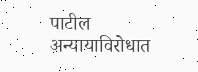पाटील
अन्यायाविरोधात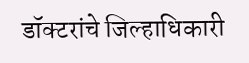डॉक्टरांचे जिल्हाधिकारी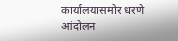कार्यालयासमोर धरणे आंदोलन